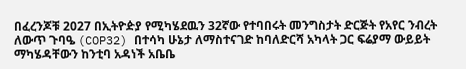በፈረንጆቹ 2027 በኢትዮዽያ የሚካሄደዉን 32ኛው የተባበሩት መንግስታት ድርጅት የአየር ንብረት ለውጥ ጉባዔ (COP32) በተሳካ ሁኔታ ለማስተናገድ ከባለድርሻ አካላት ጋር ፍሬያማ ውይይት ማካሄዳቸውን ከንቲባ አዳነች አቤቤ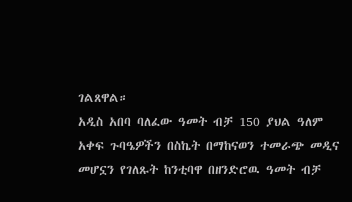ገልጸዋል።
አዲስ አበባ ባለፈው ዓመት ብቻ 150 ያህል ዓለም አቀፍ ጉባዔዎችን በስኬት በማከናወን ተመራጭ መዲና መሆኗን የገለጹት ከንቲባዋ በዘንድሮዉ ዓመት ብቻ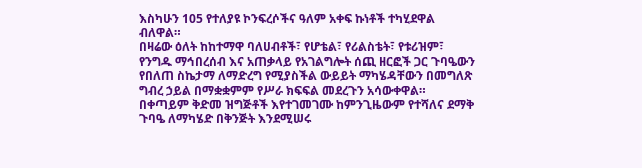እስካሁን 105 የተለያዩ ኮንፍረሶችና ዓለም አቀፍ ኩነቶች ተካሂደዋል ብለዋል።
በዛሬው ዕለት ከከተማዋ ባለሀብቶች፣ የሆቴል፣ የሪልስቴት፣ የቱሪዝም፣ የንግዱ ማኅበረሰብ እና አጠቃላይ የአገልግሎት ሰጪ ዘርፎች ጋር ጉባዔውን የበለጠ ስኬታማ ለማድረግ የሚያስችል ውይይት ማካሄዳቸውን በመግለጽ ግብረ ኃይል በማቋቋምም የሥራ ክፍፍል መደረጉን አሳውቀዋል።
በቀጣይም ቅድመ ዝግጅቶች እየተገመገሙ ከምንጊዜውም የተሻለና ደማቅ ጉባዔ ለማካሄድ በቅንጅት እንደሚሠሩ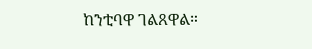ከንቲባዋ ገልጸዋል።